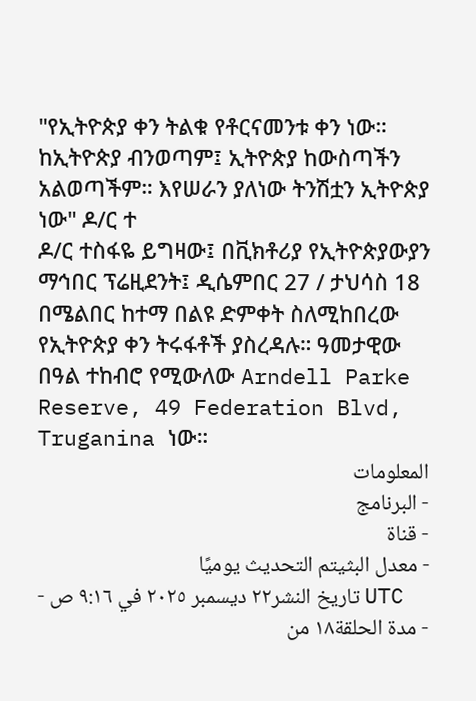"የኢትዮጵያ ቀን ትልቁ የቶርናመንቱ ቀን ነው። ከኢትዮጵያ ብንወጣም፤ ኢትዮጵያ ከውስጣችን አልወጣችም። እየሠራን ያለነው ትንሽቷን ኢትዮጵያ ነው" ዶ/ር ተ
ዶ/ር ተስፋዬ ይግዛው፤ በቪክቶሪያ የኢትዮጵያውያን ማኅበር ፕሬዚደንት፤ ዲሴምበር 27 / ታህሳስ 18 በሜልበር ከተማ በልዩ ድምቀት ስለሚከበረው የኢትዮጵያ ቀን ትሩፋቶች ያስረዳሉ። ዓመታዊው በዓል ተከብሮ የሚውለው Arndell Parke Reserve, 49 Federation Blvd, Truganina ነው።
المعلومات
- البرنامج
- قناة
- معدل البثيتم التحديث يوميًا
- تاريخ النشر٢٢ ديسمبر ٢٠٢٥ في ٩:١٦ ص UTC
- مدة الحلقة١٨ من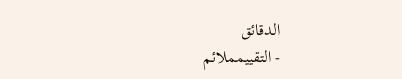الدقائق
- التقييمملائم